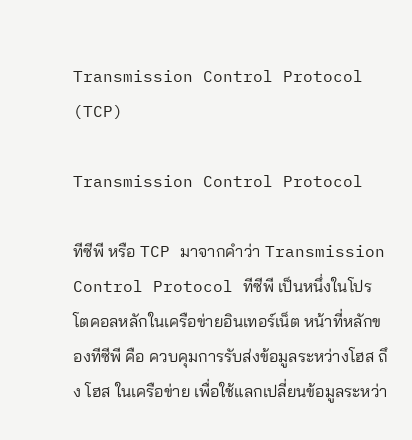Transmission Control Protocol (TCP)

Transmission Control Protocol

ทีซีพี หรือ TCP มาจากคำว่า Transmission Control Protocol ทีซีพี เป็นหนึ่งในโปรโตคอลหลักในเครือข่ายอินเทอร์เน็ต หน้าที่หลักของทีซีพี คือ ควบคุมการรับส่งข้อมูลระหว่างโฮส ถึง โฮส ในเครือข่าย เพื่อใช้แลกเปลี่ยนข้อมูลระหว่า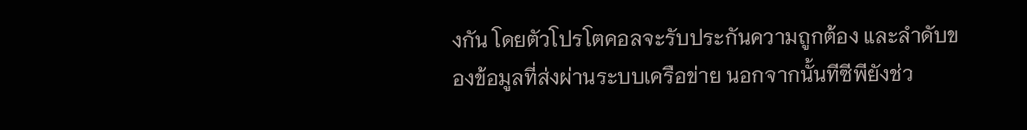งกัน โดยตัวโปรโตคอลจะรับประกันความถูกต้อง และลำดับของข้อมูลที่ส่งผ่านระบบเครือข่าย นอกจากนั้นทีซีพียังช่ว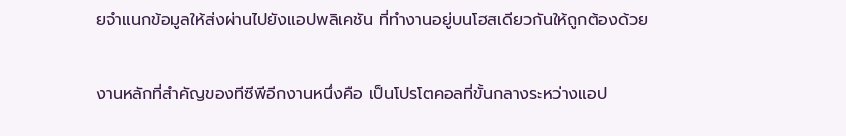ยจำแนกข้อมูลให้ส่งผ่านไปยังแอปพลิเคชัน ที่ทำงานอยู่บนโฮสเดียวกันให้ถูกต้องด้วย

งานหลักที่สำคัญของทีซีพีอีกงานหนึ่งคือ เป็นโปรโตคอลที่ขั้นกลางระหว่างแอป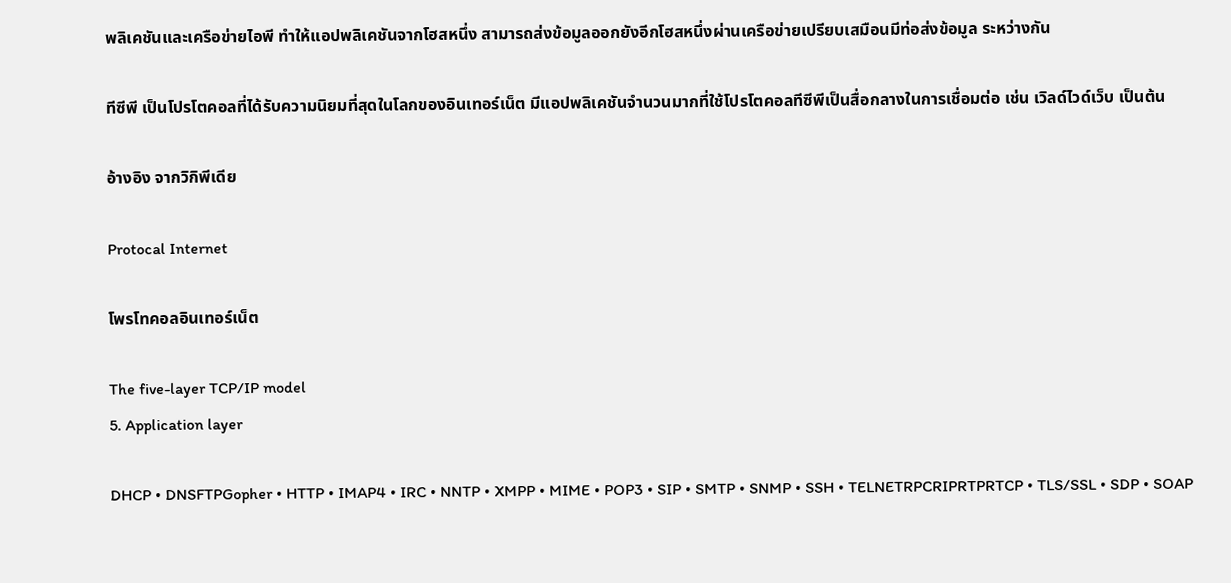พลิเคชันและเครือข่ายไอพี ทำให้แอปพลิเคชันจากโฮสหนึ่ง สามารถส่งข้อมูลออกยังอีกโฮสหนึ่งผ่านเครือข่ายเปรียบเสมือนมีท่อส่งข้อมูล ระหว่างกัน

ทีซีพี เป็นโปรโตคอลที่ได้รับความนิยมที่สุดในโลกของอินเทอร์เน็ต มีแอปพลิเคชันจำนวนมากที่ใช้โปรโตคอลทีซีพีเป็นสื่อกลางในการเชื่อมต่อ เช่น เวิลด์ไวด์เว็บ เป็นต้น

อ้างอิง จากวิกิพีเดีย

Protocal Internet

โพรโทคอลอินเทอร์เน็ต

The five-layer TCP/IP model
5. Application layer

DHCP • DNSFTPGopher • HTTP • IMAP4 • IRC • NNTP • XMPP • MIME • POP3 • SIP • SMTP • SNMP • SSH • TELNETRPCRIPRTPRTCP • TLS/SSL • SDP • SOAP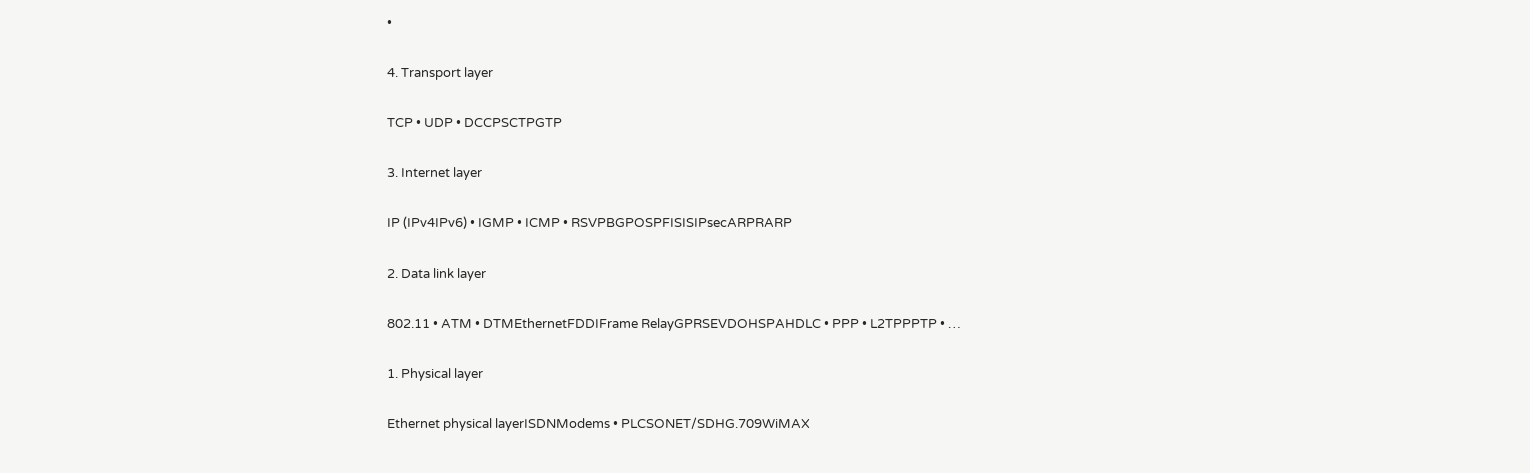•

4. Transport layer

TCP • UDP • DCCPSCTPGTP

3. Internet layer

IP (IPv4IPv6) • IGMP • ICMP • RSVPBGPOSPFISISIPsecARPRARP

2. Data link layer

802.11 • ATM • DTMEthernetFDDIFrame RelayGPRSEVDOHSPAHDLC • PPP • L2TPPPTP • …

1. Physical layer

Ethernet physical layerISDNModems • PLCSONET/SDHG.709WiMAX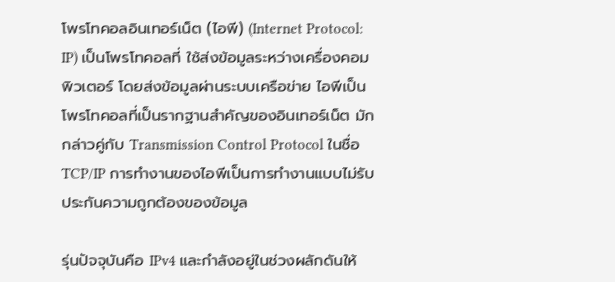โพรโทคอลอินเทอร์เน็ต (ไอพี) (Internet Protocol: IP) เป็นโพรโทคอลที่ ใช้ส่งข้อมูลระหว่างเครื่องคอมพิวเตอร์ โดยส่งข้อมูลผ่านระบบเครือข่าย ไอพีเป็นโพรโทคอลที่เป็นรากฐานสำคัญของอินเทอร์เน็ต มักกล่าวคู่กับ Transmission Control Protocol ในชื่อ TCP/IP การทำงานของไอพีเป็นการทำงานแบบไม่รับประกันความถูกต้องของข้อมูล

รุ่นปัจจุบันคือ IPv4 และกำลังอยู่ในช่วงผลักดันให้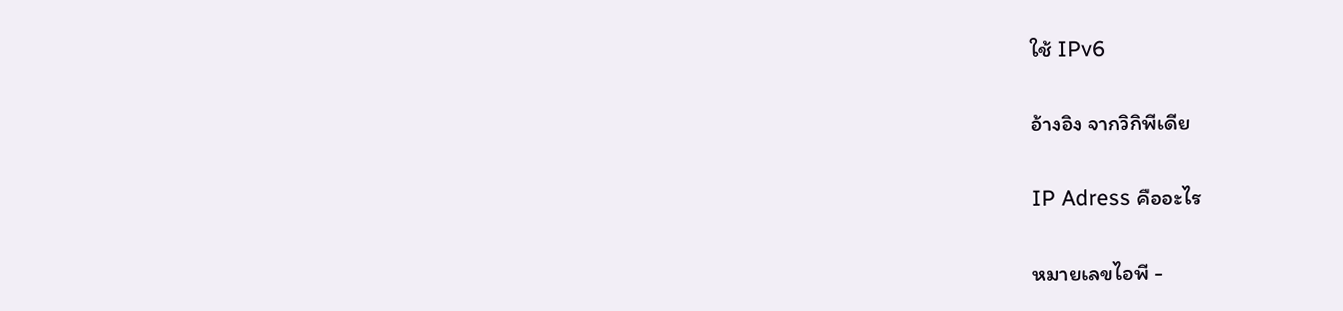ใช้ IPv6

อ้างอิง จากวิกิพีเดีย

IP Adress คืออะไร

หมายเลขไอพี -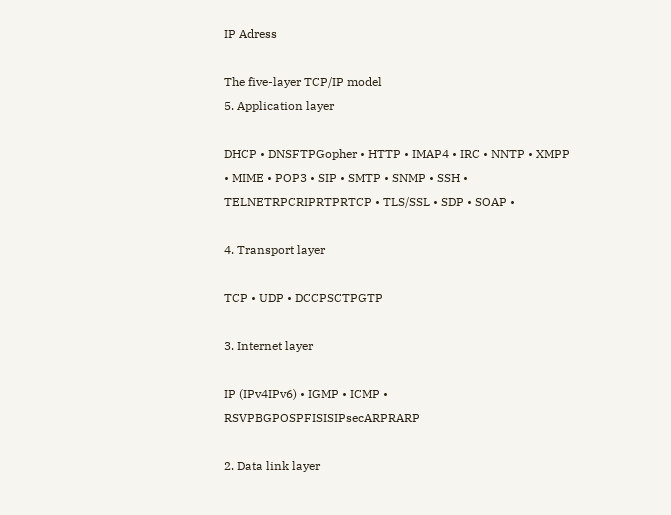IP Adress

The five-layer TCP/IP model
5. Application layer

DHCP • DNSFTPGopher • HTTP • IMAP4 • IRC • NNTP • XMPP • MIME • POP3 • SIP • SMTP • SNMP • SSH • TELNETRPCRIPRTPRTCP • TLS/SSL • SDP • SOAP •

4. Transport layer

TCP • UDP • DCCPSCTPGTP

3. Internet layer

IP (IPv4IPv6) • IGMP • ICMP • RSVPBGPOSPFISISIPsecARPRARP

2. Data link layer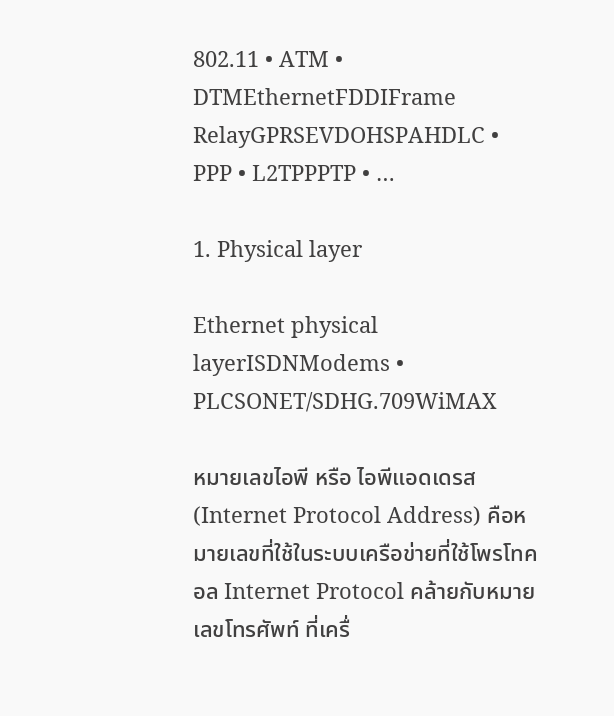802.11 • ATM • DTMEthernetFDDIFrame RelayGPRSEVDOHSPAHDLC • PPP • L2TPPPTP • …

1. Physical layer

Ethernet physical layerISDNModems • PLCSONET/SDHG.709WiMAX

หมายเลขไอพี หรือ ไอพีแอดเดรส (Internet Protocol Address) คือหมายเลขที่ใช้ในระบบเครือข่ายที่ใช้โพรโทคอล Internet Protocol คล้ายกับหมายเลขโทรศัพท์ ที่เครื่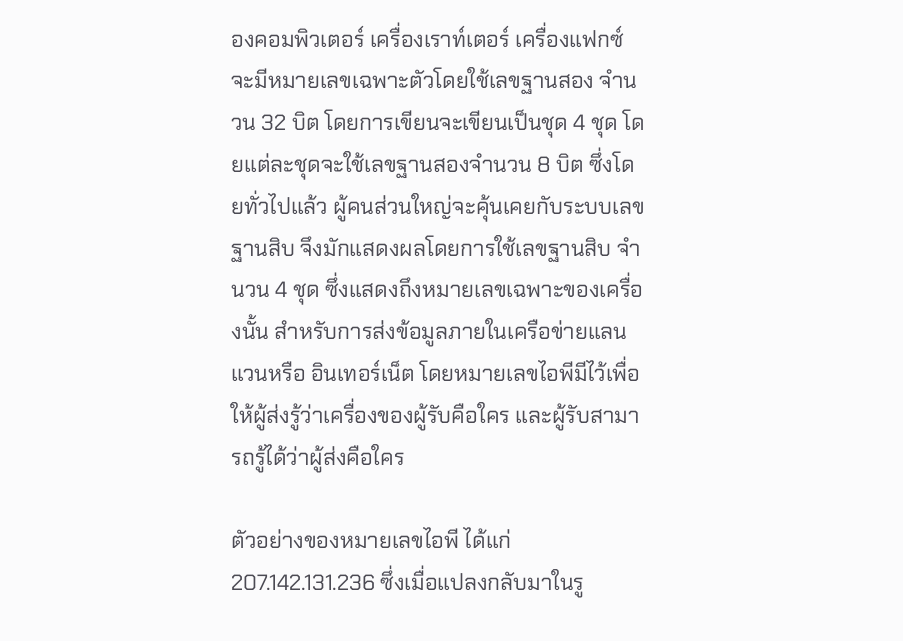องคอมพิวเตอร์ เครื่องเราท์เตอร์ เครื่องแฟกซ์ จะมีหมายเลขเฉพาะตัวโดยใช้เลขฐานสอง จำนวน 32 บิต โดยการเขียนจะเขียนเป็นชุด 4 ชุด โดยแต่ละชุดจะใช้เลขฐานสองจำนวน 8 บิต ซึ่งโดยทั่วไปแล้ว ผู้คนส่วนใหญ่จะคุ้นเคยกับระบบเลขฐานสิบ จึงมักแสดงผลโดยการใช้เลขฐานสิบ จำนวน 4 ชุด ซึ่งแสดงถึงหมายเลขเฉพาะของเครื่องนั้น สำหรับการส่งข้อมูลภายในเครือข่ายแลน แวนหรือ อินเทอร์เน็ต โดยหมายเลขไอพีมีไว้เพื่อให้ผู้ส่งรู้ว่าเครื่องของผู้รับคือใคร และผู้รับสามารถรู้ได้ว่าผู้ส่งคือใคร

ตัวอย่างของหมายเลขไอพี ได้แก่ 207.142.131.236 ซึ่งเมื่อแปลงกลับมาในรู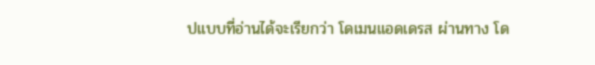ปแบบที่อ่านได้จะเรียกว่า โดเมนแอดเดรส ผ่านทาง โด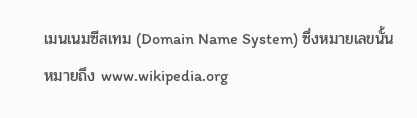เมนเนมซีสเทม (Domain Name System) ซึ่งหมายเลขนั้นหมายถึง www.wikipedia.org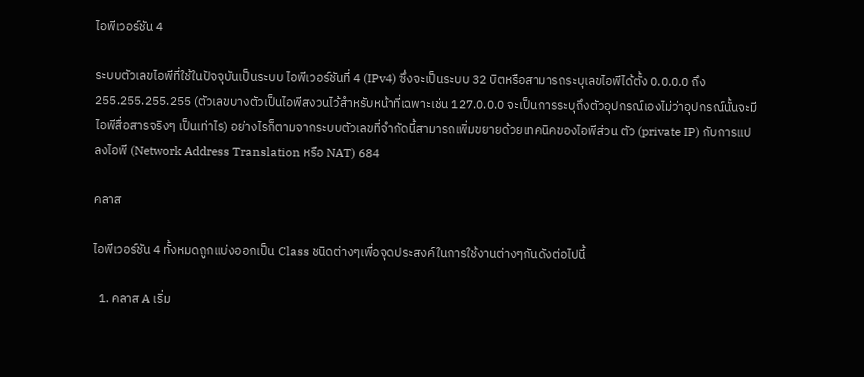ไอพีเวอร์ชัน 4

ระบบตัวเลขไอพีที่ใช้ในปัจจุบันเป็นระบบ ไอพีเวอร์ชันที่ 4 (IPv4) ซึ่งจะเป็นระบบ 32 บิตหรือสามารถระบุเลขไอพีได้ตั้ง 0.0.0.0 ถึง 255.255.255.255 (ตัวเลขบางตัวเป็นไอพีสงวนไว้สำหรับหน้าที่เฉพาะเช่น 127.0.0.0 จะเป็นการระบุถึงตัวอุปกรณ์เองไม่ว่าอุปกรณ์นั้นจะมีไอพีสื่อสารจริงๆ เป็นเท่าไร) อย่างไรก็ตามจากระบบตัวเลขที่จำกัดนี้สามารถเพิ่มขยายด้วยเทคนิคของไอพีส่วน ตัว (private IP) กับการแปลงไอพี (Network Address Translation หรือ NAT) 684

คลาส

ไอพีเวอร์ชัน 4 ทั้งหมดถูกแบ่งออกเป็น Class ชนิดต่างๆเพื่อจุดประสงค์ในการใช้งานต่างๆกันดังต่อไปนี้

  1. คลาส A เริ่ม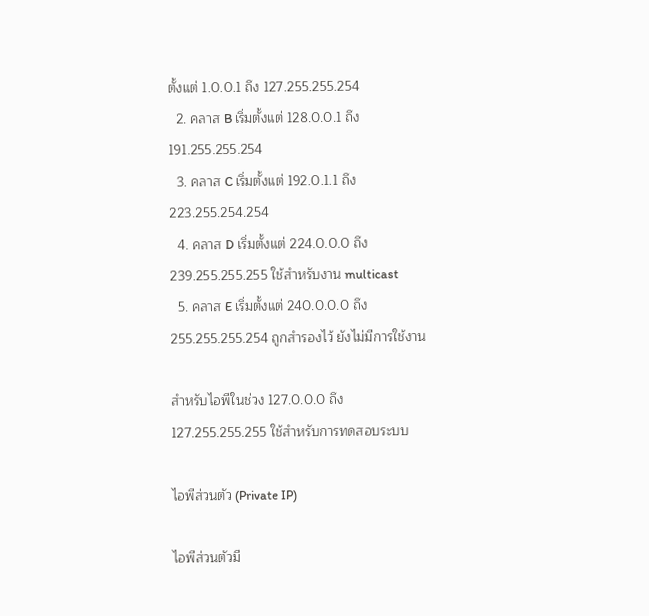ตั้งแต่ 1.0.0.1 ถึง 127.255.255.254
  2. คลาส B เริ่มตั้งแต่ 128.0.0.1 ถึง 191.255.255.254
  3. คลาส C เริ่มตั้งแต่ 192.0.1.1 ถึง 223.255.254.254
  4. คลาส D เริ่มตั้งแต่ 224.0.0.0 ถึง 239.255.255.255 ใช้สำหรับงาน multicast
  5. คลาส E เริ่มตั้งแต่ 240.0.0.0 ถึง 255.255.255.254 ถูกสำรองไว้ ยังไม่มีการใช้งาน

สำหรับไอพีในช่วง 127.0.0.0 ถึง 127.255.255.255 ใช้สำหรับการทดสอบระบบ

ไอพีส่วนตัว (Private IP)

ไอพีส่วนตัวมี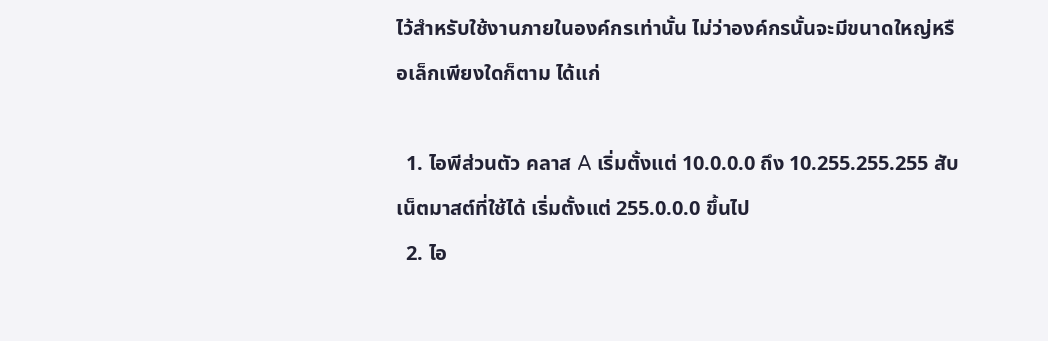ไว้สำหรับใช้งานภายในองค์กรเท่านั้น ไม่ว่าองค์กรนั้นจะมีขนาดใหญ่หรือเล็กเพียงใดก็ตาม ได้แก่

  1. ไอพีส่วนตัว คลาส A เริ่มตั้งแต่ 10.0.0.0 ถึง 10.255.255.255 สับเน็ตมาสต์ที่ใช้ได้ เริ่มตั้งแต่ 255.0.0.0 ขึ้นไป
  2. ไอ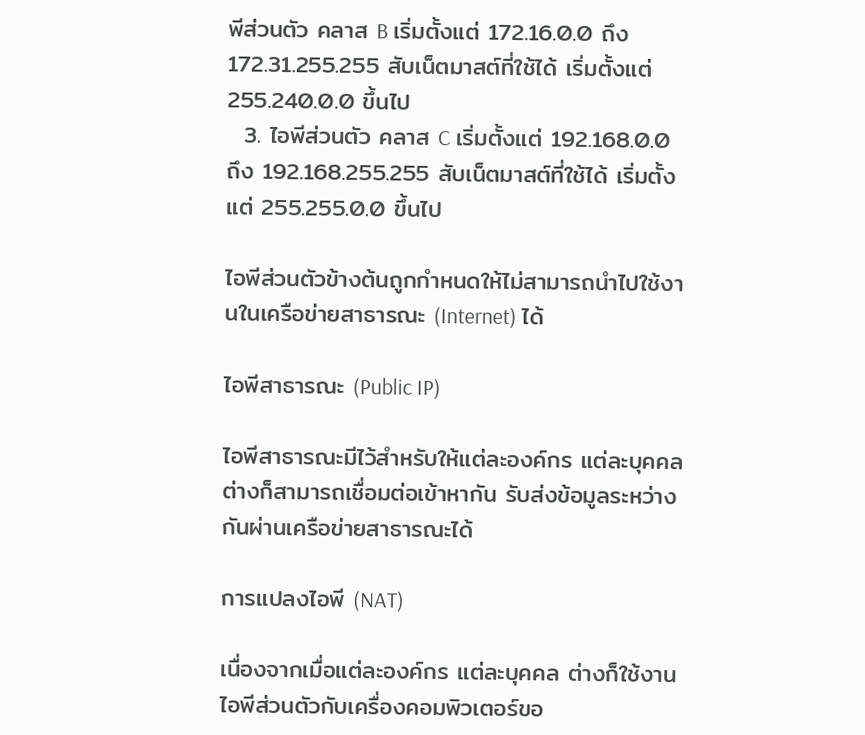พีส่วนตัว คลาส B เริ่มตั้งแต่ 172.16.0.0 ถึง 172.31.255.255 สับเน็ตมาสต์ที่ใช้ได้ เริ่มตั้งแต่ 255.240.0.0 ขึ้นไป
  3. ไอพีส่วนตัว คลาส C เริ่มตั้งแต่ 192.168.0.0 ถึง 192.168.255.255 สับเน็ตมาสต์ที่ใช้ได้ เริ่มตั้งแต่ 255.255.0.0 ขึ้นไป

ไอพีส่วนตัวข้างต้นถูกกำหนดให้ไม่สามารถนำไปใช้งานในเครือข่ายสาธารณะ (Internet) ได้

ไอพีสาธารณะ (Public IP)

ไอพีสาธารณะมีไว้สำหรับให้แต่ละองค์กร แต่ละบุคคล ต่างก็สามารถเชื่อมต่อเข้าหากัน รับส่งข้อมูลระหว่างกันผ่านเครือข่ายสาธารณะได้

การแปลงไอพี (NAT)

เนื่องจากเมื่อแต่ละองค์กร แต่ละบุคคล ต่างก็ใช้งานไอพีส่วนตัวกับเครื่องคอมพิวเตอร์ขอ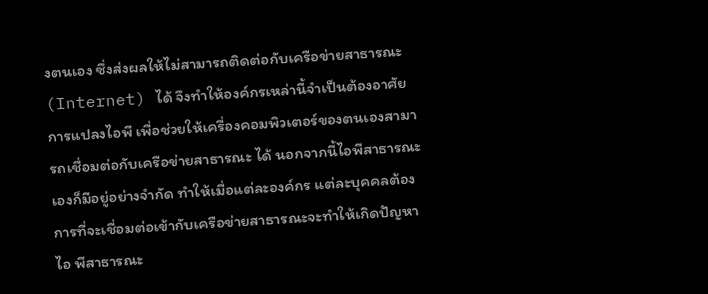งตนเอง ซึ่งส่งผลให้ไม่สามารถติดต่อกับเครือข่ายสาธารณะ (Internet) ได้ จึงทำให้องค์กรเหล่านี้จำเป็นต้องอาศัยการแปลงไอพี เพื่อช่วยให้เครื่องคอมพิวเตอร์ของตนเองสามารถเชื่อมต่อกับเครือข่ายสาธารณะ ได้ นอกจากนี้ไอพีสาธารณะเองก็มีอยู่อย่างจำกัด ทำให้เมื่อแต่ละองค์กร แต่ละบุคคลต้องการที่จะเชื่อมต่อเข้ากับเครือข่ายสาธารณะจะทำให้เกิดปัญหาไอ พีสาธารณะ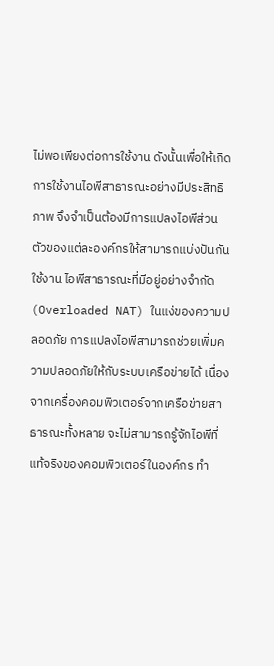ไม่พอเพียงต่อการใช้งาน ดังนั้นเพื่อให้เกิดการใช้งานไอพีสาธารณะอย่างมีประสิทธิภาพ จึงจำเป็นต้องมีการแปลงไอพีส่วนตัวของแต่ละองค์กรให้สามารถแบ่งปันกันใช้งาน ไอพีสาธารณะที่มีอยู่อย่างจำกัด (Overloaded NAT) ในแง่ของความปลอดภัย การแปลงไอพีสามารถช่วยเพิ่มความปลอดภัยให้กับระบบเครือข่ายได้ เนื่องจากเครื่องคอมพิวเตอร์จากเครือข่ายสาธารณะทั้งหลาย จะไม่สามารถรู้จักไอพีที่แท้จริงของคอมพิวเตอร์ในองค์กร ทำ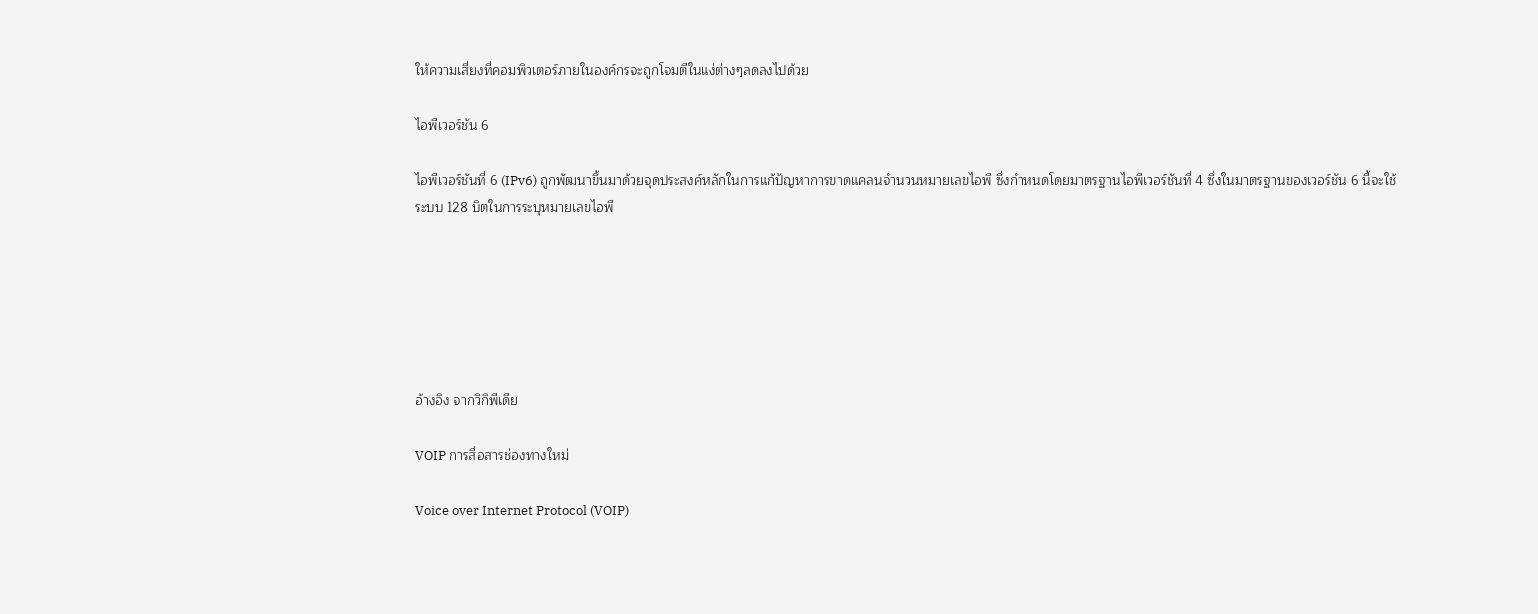ให้ความเสี่ยงที่คอมพิวเตอร์ภายในองค์กรจะถูกโจมตีในแง่ต่างๆลดลงไปด้วย

ไอพีเวอร์ชัน 6

ไอพีเวอร์ชันที่ 6 (IPv6) ถูกพัฒนาขึ้นมาด้วยจุดประสงค์หลักในการแก้ปัญหาการขาดแคลนจำนวนหมายเลขไอพี ซึ่งกำหนดโดยมาตรฐานไอพีเวอร์ชันที่ 4 ซึ่งในมาตรฐานของเวอร์ชัน 6 นี้จะใช้ระบบ 128 บิตในการระบุหมายเลขไอพี






อ้างอิง จากวิกิพีเดีย

VOIP การสื่อสารช่องทางใหม่

Voice over Internet Protocol (VOIP)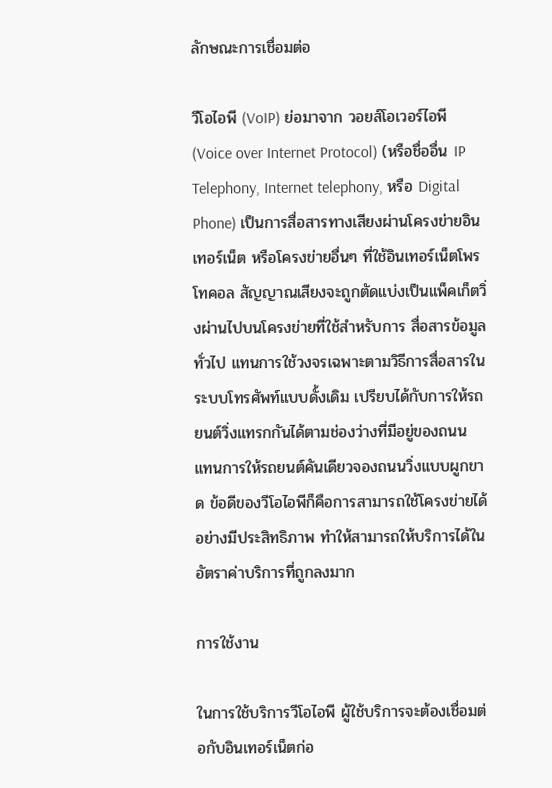ลักษณะการเชื่อมต่อ

วีโอไอพี (VoIP) ย่อมาจาก วอยส์โอเวอร์ไอพี (Voice over Internet Protocol) (หรือชื่ออื่น IP Telephony, Internet telephony, หรือ Digital Phone) เป็นการสื่อสารทางเสียงผ่านโครงข่ายอินเทอร์เน็ต หรือโครงข่ายอื่นๆ ที่ใช้อินเทอร์เน็ตโพรโทคอล สัญญาณเสียงจะถูกตัดแบ่งเป็นแพ็คเก็ตวิ่งผ่านไปบนโครงข่ายที่ใช้สำหรับการ สื่อสารข้อมูลทั่วไป แทนการใช้วงจรเฉพาะตามวิธีการสื่อสารในระบบโทรศัพท์แบบดั้งเดิม เปรียบได้กับการให้รถยนต์วิ่งแทรกกันได้ตามช่องว่างที่มีอยู่ของถนน แทนการให้รถยนต์คันเดียวจองถนนวิ่งแบบผูกขาด ข้อดีของวีโอไอพีก็คือการสามารถใช้โครงข่ายได้อย่างมีประสิทธิภาพ ทำให้สามารถให้บริการได้ในอัตราค่าบริการที่ถูกลงมาก

การใช้งาน

ในการใช้บริการวีโอไอพี ผู้ใช้บริการจะต้องเชื่อมต่อกับอินเทอร์เน็ตก่อ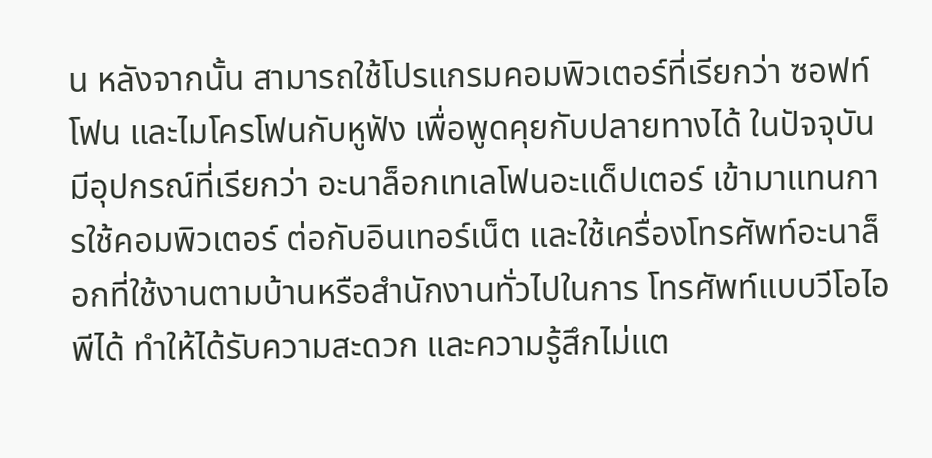น หลังจากนั้น สามารถใช้โปรแกรมคอมพิวเตอร์ที่เรียกว่า ซอฟท์โฟน และไมโครโฟนกับหูฟัง เพื่อพูดคุยกับปลายทางได้ ในปัจจุบัน มีอุปกรณ์ที่เรียกว่า อะนาล็อกเทเลโฟนอะแด็ปเตอร์ เข้ามาแทนการใช้คอมพิวเตอร์ ต่อกับอินเทอร์เน็ต และใช้เครื่องโทรศัพท์อะนาล็อกที่ใช้งานตามบ้านหรือสำนักงานทั่วไปในการ โทรศัพท์แบบวีโอไอพีได้ ทำให้ได้รับความสะดวก และความรู้สึกไม่แต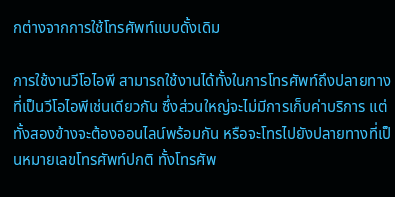กต่างจากการใช้โทรศัพท์แบบดั้งเดิม

การใช้งานวีโอไอพี สามารถใช้งานได้ทั้งในการโทรศัพท์ถึงปลายทางที่เป็นวีโอไอพีเช่นเดียวกัน ซึ่งส่วนใหญ่จะไม่มีการเก็บค่าบริการ แต่ทั้งสองข้างจะต้องออนไลน์พร้อมกัน หรือจะโทรไปยังปลายทางที่เป็นหมายเลขโทรศัพท์ปกติ ทั้งโทรศัพ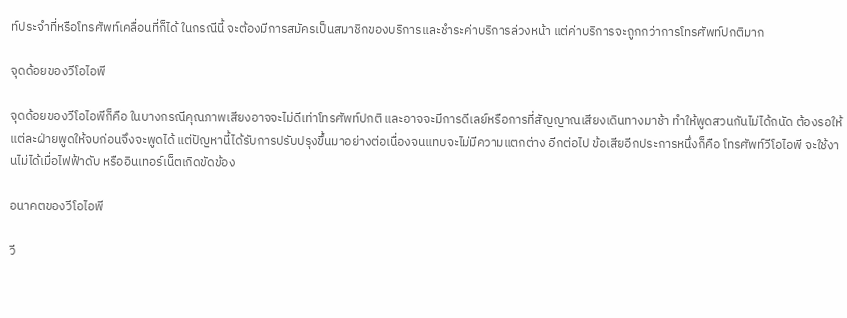ท์ประจำที่หรือโทรศัพท์เคลื่อนที่ก็ได้ ในกรณีนี้ จะต้องมีการสมัครเป็นสมาชิกของบริการและชำระค่าบริการล่วงหน้า แต่ค่าบริการจะถูกกว่าการโทรศัพท์ปกติมาก

จุดด้อยของวีโอไอพี

จุดด้อยของวีโอไอพีก็คือ ในบางกรณีคุณภาพเสียงอาจจะไม่ดีเท่าโทรศัพท์ปกติ และอาจจะมีการดีเลย์หรือการที่สัญญาณเสียงเดินทางมาช้า ทำให้พูดสวนกันไม่ได้ถนัด ต้องรอให้แต่ละฝ่ายพูดให้จบก่อนจึงจะพูดได้ แต่ปัญหานี้ได้รับการปรับปรุงขึ้นมาอย่างต่อเนื่องจนแทบจะไม่มีความแตกต่าง อีกต่อไป ข้อเสียอีกประการหนึ่งก็คือ โทรศัพท์วีโอไอพี จะใช้งานไม่ได้เมื่อไฟฟ้าดับ หรืออินเทอร์เน็ตเกิดขัดข้อง

อนาคตของวีโอไอพี

วี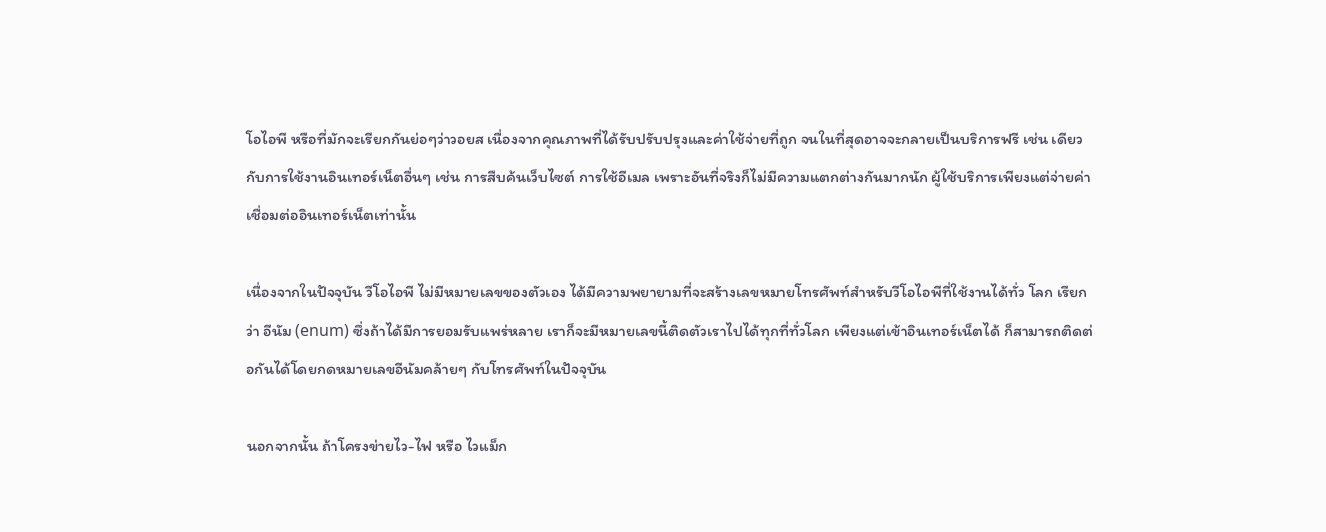โอไอพี หรือที่มักจะเรียกกันย่อๆว่าวอยส เนื่องจากคุณภาพที่ได้รับปรับปรุงและค่าใช้จ่ายที่ถูก จนในที่สุดอาจจะกลายเป็นบริการฟรี เช่น เดียวกับการใช้งานอินเทอร์เน็ตอื่นๆ เช่น การสืบค้นเว็บไซต์ การใช้อีเมล เพราะอันที่จริงก็ไม่มีความแตกต่างกันมากนัก ผู้ใช้บริการเพียงแต่จ่ายค่าเชื่อมต่ออินเทอร์เน็ตเท่านั้น

เนื่องจากในปัจจุบัน วีโอไอพี ไม่มีหมายเลขของตัวเอง ได้มีความพยายามที่จะสร้างเลขหมายโทรศัพท์สำหรับวีโอไอพีที่ใช้งานได้ทั่ว โลก เรียกว่า อีนัม (enum) ซึ่งถ้าได้มีการยอมรับแพร่หลาย เราก็จะมีหมายเลขนี้ติดตัวเราไปได้ทุกที่ทั่วโลก เพียงแต่เข้าอินเทอร์เน็ตได้ ก็สามารถติดต่อกันได้โดยกดหมายเลขอีนัมคล้ายๆ กับโทรศัพท์ในปัจจุบัน

นอกจากนั้น ถ้าโครงข่ายไว-ไฟ หรือ ไวแม็ก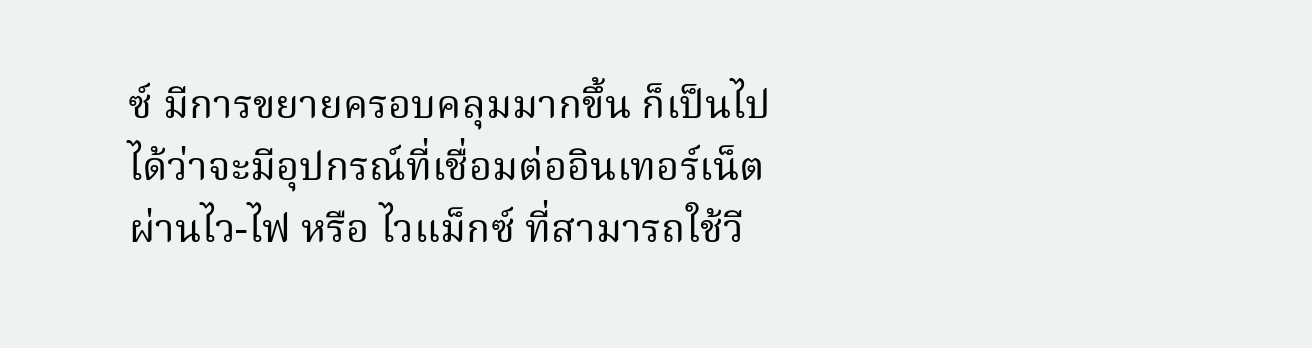ซ์ มีการขยายครอบคลุมมากขึ้น ก็เป็นไปได้ว่าจะมีอุปกรณ์ที่เชื่อมต่ออินเทอร์เน็ตผ่านไว-ไฟ หรือ ไวแม็กซ์ ที่สามารถใช้วี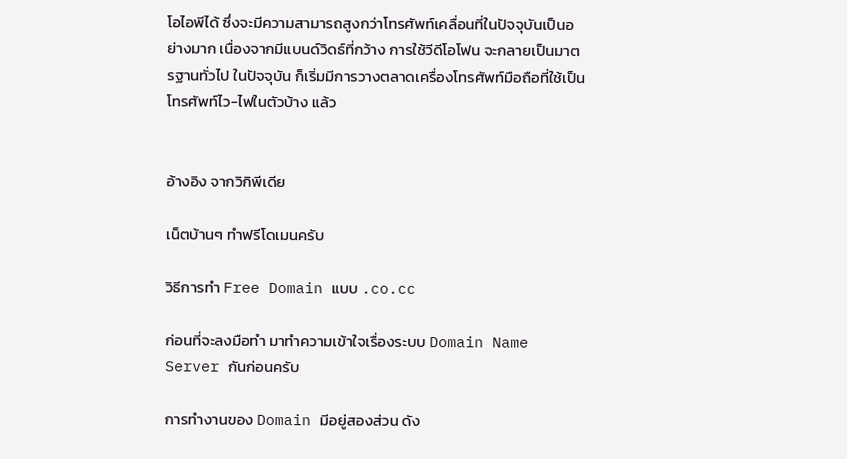โอไอพีได้ ซึ่งจะมีความสามารถสูงกว่าโทรศัพท์เคลื่อนที่ในปัจจุบันเป็นอย่างมาก เนื่องจากมีแบนด์วิดธ์ที่กว้าง การใช้วีดีโอโฟน จะกลายเป็นมาตรฐานทั่วไป ในปัจจุบัน ก็เริ่มมีการวางตลาดเครื่องโทรศัพท์มือถือที่ใช้เป็นโทรศัพท์ไว-ไฟในตัวบ้าง แล้ว


อ้างอิง จากวิกิพีเดีย

เน็ตบ้านๆ ทำฟรีโดเมนครับ

วิธีการทำ Free Domain แบบ .co.cc

ก่อนที่จะลงมือทำ มาทำความเข้าใจเรื่องระบบ Domain Name Server กันก่อนครับ

การทำงานของ Domain มีอยู่สองส่วน ดัง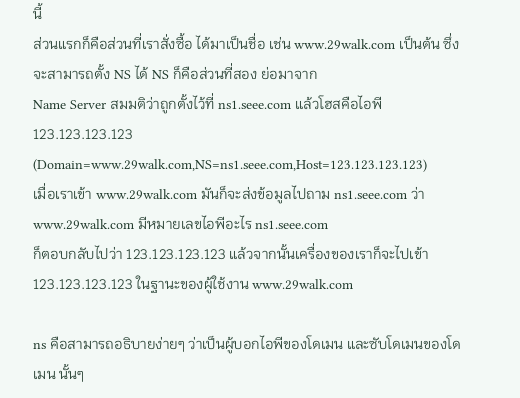นี้
ส่วนแรกก็คือส่วนที่เราสั่งซื้อ ได้มาเป็นชื่อ เช่น www.29walk.com เป็นต้น ซึ่งจะสามารถตั้ง NS ได้ NS ก็คือส่วนที่สอง ย่อมาจาก
Name Server สมมติว่าถูกตั้งไว้ที่ ns1.seee.com แล้วโฮสคือไอพี 123.123.123.123
(Domain=www.29walk.com,NS=ns1.seee.com,Host=123.123.123.123)
เมื่อเราเข้า www.29walk.com มันก็จะส่งข้อมูลไปถาม ns1.seee.com ว่า www.29walk.com มีหมายเลขไอพีอะไร ns1.seee.com
ก็ตอบกลับไปว่า 123.123.123.123 แล้วจากนั้นเครื่องของเราก็จะไปเข้า 123.123.123.123 ในฐานะของผู้ใช้งาน www.29walk.com

ns คือสามารถอธิบายง่ายๆ ว่าเป็นผู้บอกไอพีของโดเมน และซับโดเมนของโดเมน นั้นๆ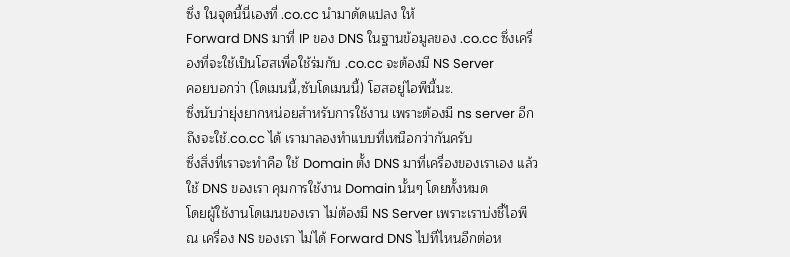ซึ่ง ในจุดนี้นี่เองที่ .co.cc นำมาดัดแปลง ให้
Forward DNS มาที่ IP ของ DNS ในฐานข้อมูลของ .co.cc ซึ่งเครื่องที่จะใช้เป็นโฮสเพื่อใช้ร่มกับ .co.cc จะต้องมี NS Server
คอยบอกว่า (โดเมนนี้,ซับโดเมนนี้) โฮสอยู่ไอพีนี้นะ.
ซึ่งนับว่ายุ่งยากหน่อยสำหรับการใช้งาน เพราะต้องมี ns server อีก ถึงจะใช้.co.cc ได้ เรามาลองทำแบบที่เหนือกว่ากันครับ
ซึ่งสิ่งที่เราจะทำคือ ใช้ Domain ตั้ง DNS มาที่เครื่องของเราเอง แล้วใช้ DNS ของเรา คุมการใช้งาน Domain นั้นๆ โดยทั้งหมด
โดยผู้ใช้งานโดเมนของเรา ไม่ต้องมี NS Server เพราะเราบ่งชี้ไอพี ณ เครื่อง NS ของเรา ไม่ได้ Forward DNS ไปที่ไหนอีกต่อห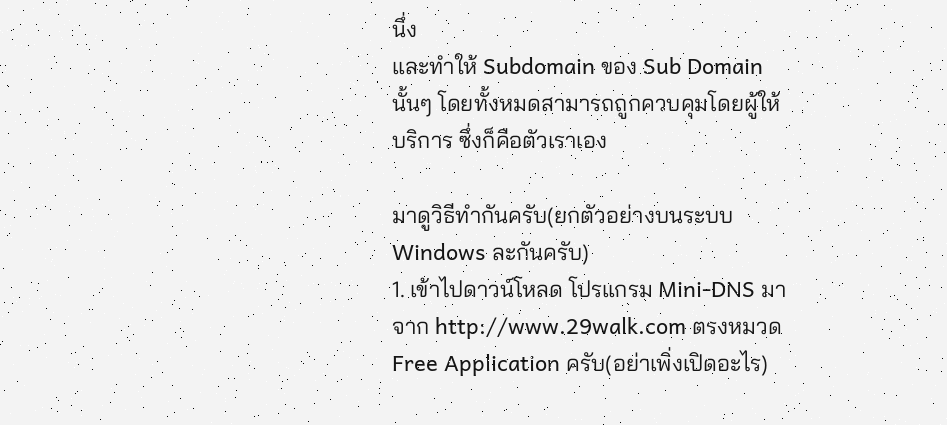นึ่ง
และทำให้ Subdomain ของ Sub Domain นั้นๆ โดยทั้งหมดสามารถถูกควบคุมโดยผู้ให้บริการ ซึ่งก็คือตัวเราเอง

มาดูวิธีทำกันครับ(ยกตัวอย่างบนระบบ Windows ละกันครับ)
1. เข้าไปดาวน์โหลด โปรแกรม Mini-DNS มาจาก http://www.29walk.com ตรงหมวด Free Application ครับ(อย่าเพิ่งเปิดอะไร)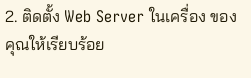2. ติดตั้ง Web Server ในเครื่อง ของคุณให้เรียบร้อย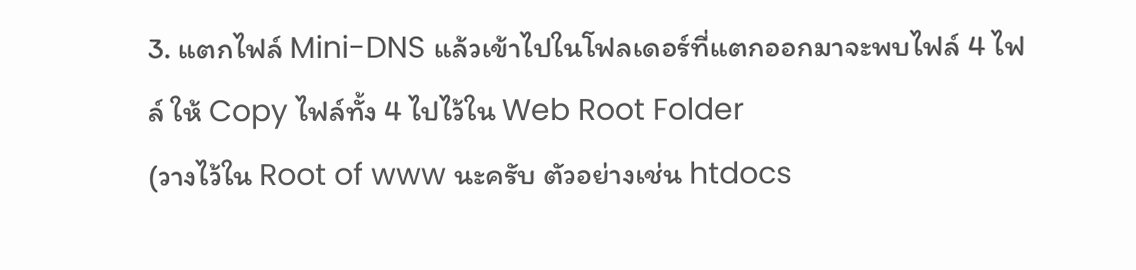3. แตกไฟล์ Mini-DNS แล้วเข้าไปในโฟลเดอร์ที่แตกออกมาจะพบไฟล์ 4 ไฟล์ ให้ Copy ไฟล์ทั้ง 4 ไปไว้ใน Web Root Folder
(วางไว้ใน Root of www นะครับ ตัวอย่างเช่น htdocs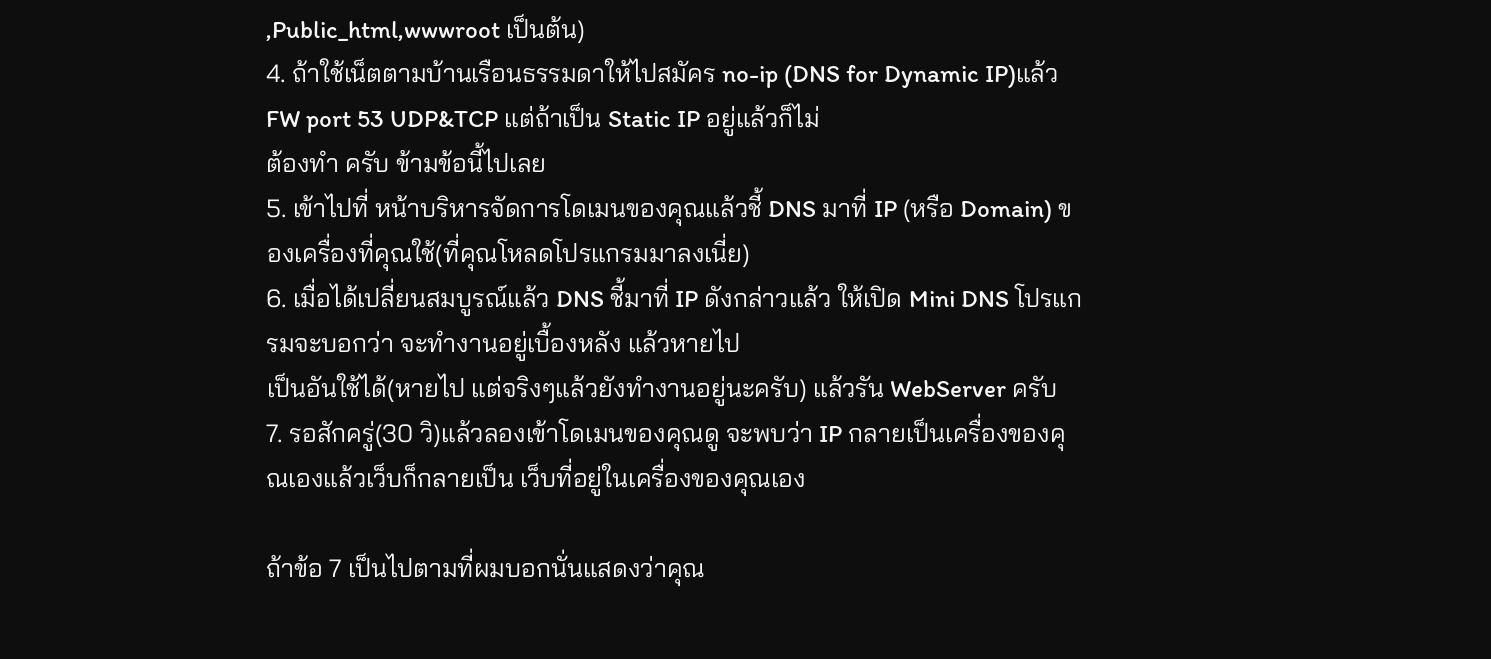,Public_html,wwwroot เป็นต้น)
4. ถ้าใช้เน็ตตามบ้านเรือนธรรมดาให้ไปสมัคร no-ip (DNS for Dynamic IP)แล้ว FW port 53 UDP&TCP แต่ถ้าเป็น Static IP อยู่แล้วก็ไม่
ต้องทำ ครับ ข้ามข้อนี้ไปเลย
5. เข้าไปที่ หน้าบริหารจัดการโดเมนของคุณแล้วชี้ DNS มาที่ IP (หรือ Domain) ของเครื่องที่คุณใช้(ที่คุณโหลดโปรแกรมมาลงเนี่ย)
6. เมื่อได้เปลี่ยนสมบูรณ์แล้ว DNS ชี้มาที่ IP ดังกล่าวแล้ว ให้เปิด Mini DNS โปรแกรมจะบอกว่า จะทำงานอยู่เบื้องหลัง แล้วหายไป
เป็นอันใช้ได้(หายไป แต่จริงๆแล้วยังทำงานอยู่นะครับ) แล้วรัน WebServer ครับ
7. รอสักครู่(30 วิ)แล้วลองเข้าโดเมนของคุณดู จะพบว่า IP กลายเป็นเครื่องของคุณเองแล้วเว็บก็กลายเป็น เว็บที่อยู่ในเครื่องของคุณเอง

ถ้าข้อ 7 เป็นไปตามที่ผมบอกนั่นแสดงว่าคุณ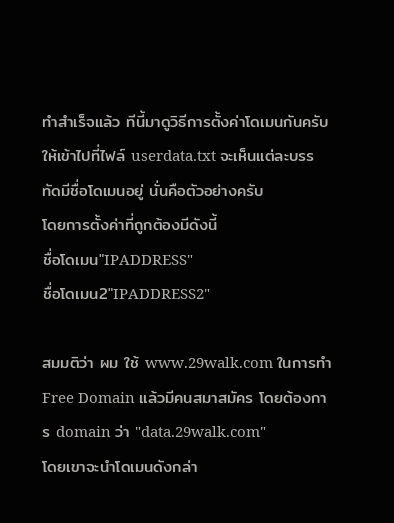ทำสำเร็จแล้ว ทีนี้มาดูวิธีการตั้งค่าโดเมนกันครับ
ให้เข้าไปที่ไฟล์ userdata.txt จะเห็นแต่ละบรรทัดมีชื่อโดเมนอยู่ นั่นคือตัวอย่างครับ
โดยการตั้งค่าที่ถูกต้องมีดังนี้
ชื่อโดเมน"IPADDRESS"
ชื่อโดเมน2"IPADDRESS2"

สมมติว่า ผม ใช้ www.29walk.com ในการทำ Free Domain แล้วมีคนสมาสมัคร โดยต้องการ domain ว่า "data.29walk.com"
โดยเขาจะนำโดเมนดังกล่า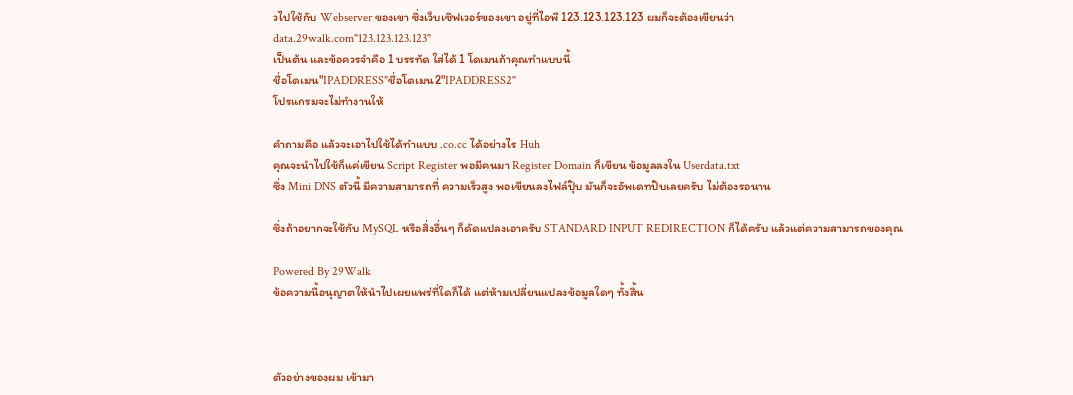วไปใช้กับ Webserver ของเขา ซึ่งเว็บเซิฟเวอร์ของเขา อยู่ที่ไอพี 123.123.123.123 ผมก็จะต้องเขียนว่า
data.29walk.com"123.123.123.123"
เป็นต้น และข้อควรจำคือ 1 บรรทัด ใส่ได้ 1 โดเมนถ้าคุณทำแบบนี้
ชื่อโดเมน"IPADDRESS"ชื่อโดเมน2"IPADDRESS2"
โปรแกรมจะไม่ทำงานให้

คำถามคือ แล้วจะเอาไปใช้ได้ทำแบบ .co.cc ได้อย่างไร Huh
คุณจะนำไปใช้ก็แค่เขียน Script Register พอมีคนมา Register Domain ก็เขียน ข้อมูลลงใน Userdata.txt
ซึ่ง Mini DNS ตัวนี้ มีความสามารถที่ ความเร็วสูง พอเขียนลงไฟล์ปุ๊บ มันก็จะอัพเดทป๊บเลยครับ ไม่ต้องรอนาน

ซึ่งถ้าอยากจะใช้กับ MySQL หรือสิ่งอื่นๆ ก็ดัดแปลงเอาครับ STANDARD INPUT REDIRECTION ก็ได้ครับ แล้วแต่ความสามารถของคุณ

Powered By 29Walk
ข้อความนี้อนุญาตให้นำไปเผยแพร่ที่ใดก็ได้ แต่ห้ามเปลี่ยนแปลงข้อมูลใดๆ ทั้งสิ้น



ตัวอย่างของผม เข้ามา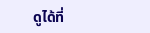ดูได้ที่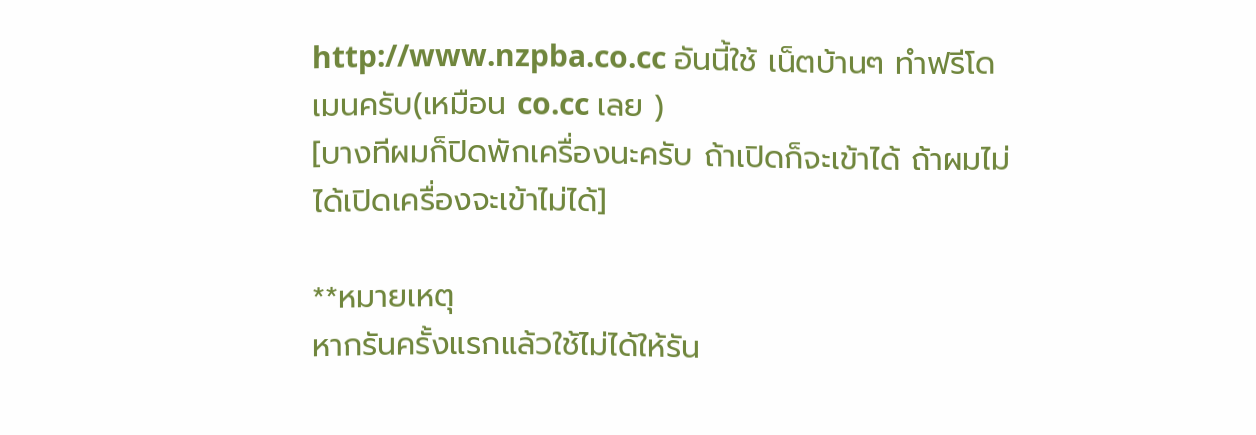http://www.nzpba.co.cc อันนี้ใช้ เน็ตบ้านๆ ทำฟรีโดเมนครับ(เหมือน co.cc เลย )
[บางทีผมก็ปิดพักเครื่องนะครับ ถ้าเปิดก็จะเข้าได้ ถ้าผมไม่ได้เปิดเครื่องจะเข้าไม่ได้]

**หมายเหตุ
หากรันครั้งแรกแล้วใช้ไม่ได้ให้รัน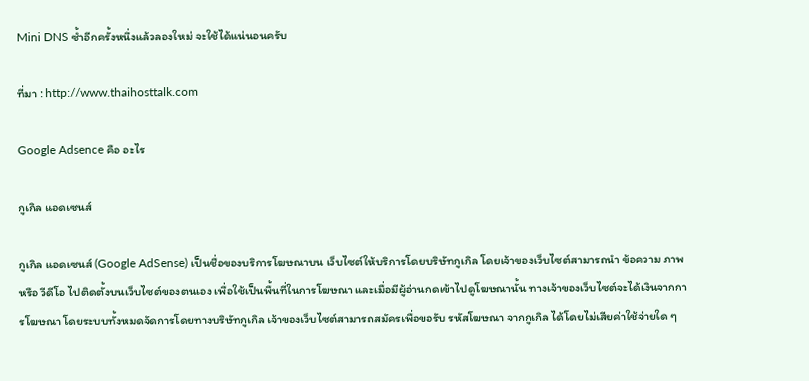Mini DNS ซ้ำอีกครั้งหนึ่งแล้วลองใหม่ จะใช้ได้แน่นอนครับ

ที่มา : http://www.thaihosttalk.com

Google Adsence คือ อะไร

กูเกิล แอดเซนส์

กูเกิล แอดเซนส์ (Google AdSense) เป็นชื่อของบริการโฆษณาบน เว็บไซต์ให้บริการโดยบริษัทกูเกิล โดยเจ้าของเว็บไซต์สามารถนำ ข้อความ ภาพ หรือ วีดีโอ ไปติดตั้งบนเว็บไซต์ของตนเอง เพื่อใช้เป็นพื้นที่ในการโฆษณา และเมื่อมีผู้อ่านกดเข้าไปดูโฆษณานั้น ทางเจ้าของเว็บไซต์จะได้เงินจากการโฆษณา โดยระบบทั้งหมดจัดการโดยทางบริษัทกูเกิล เจ้าของเว็บไซต์สามารถสมัครเพื่อขอรับ รหัสโฆษณา จากกูเกิล ได้โดยไม่เสียค่าใช้จ่ายใด ๆ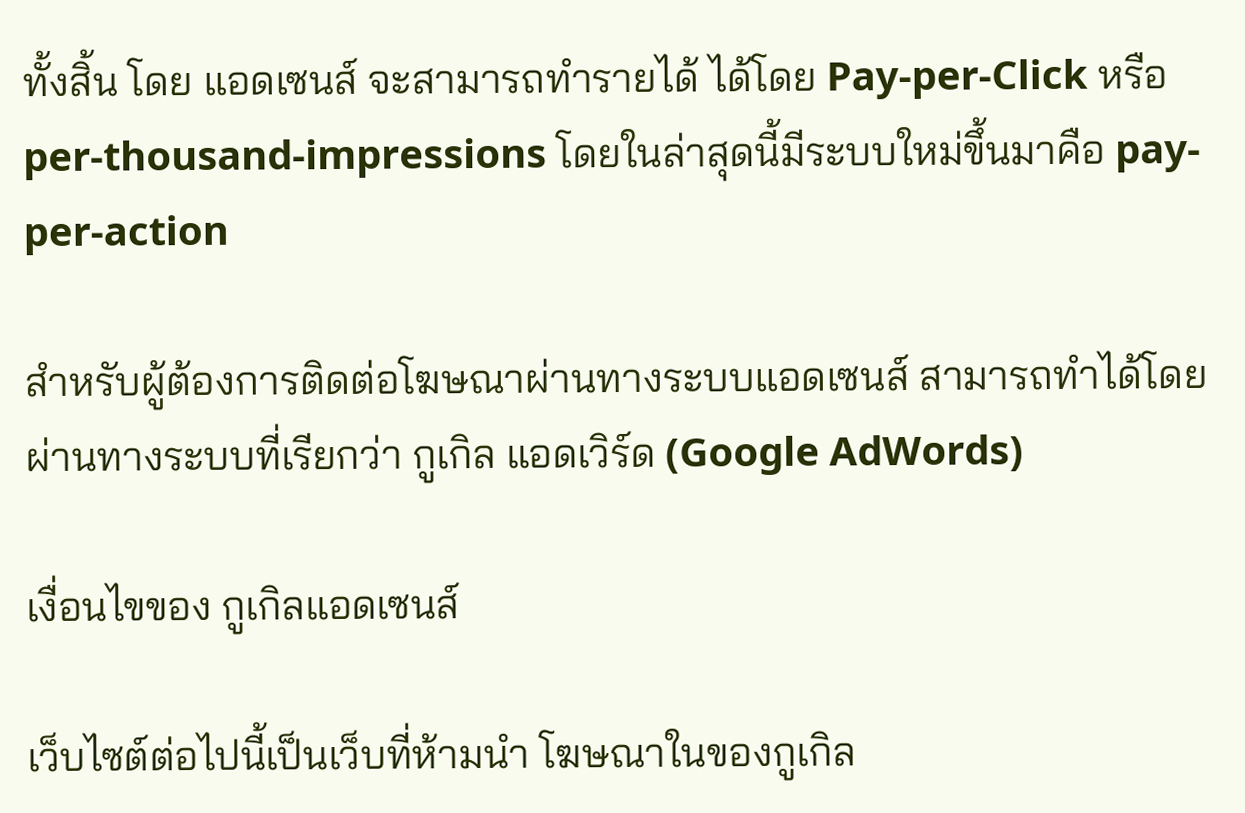ทั้งสิ้น โดย แอดเซนส์ จะสามารถทำรายได้ ได้โดย Pay-per-Click หรือ per-thousand-impressions โดยในล่าสุดนี้มีระบบใหม่ขึ้นมาคือ pay-per-action

สำหรับผู้ต้องการติดต่อโฆษณาผ่านทางระบบแอดเซนส์ สามารถทำได้โดยผ่านทางระบบที่เรียกว่า กูเกิล แอดเวิร์ด (Google AdWords)

เงื่อนไขของ กูเกิลแอดเซนส์

เว็บไซต์ต่อไปนี้เป็นเว็บที่ห้ามนำ โฆษณาในของกูเกิล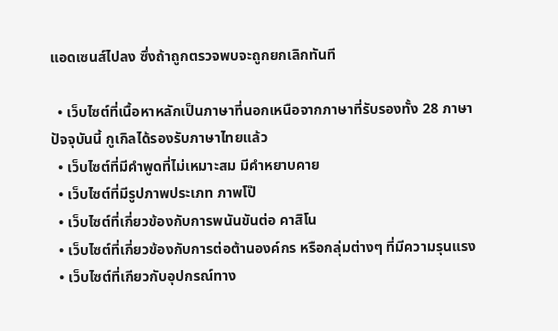แอดเซนส์ไปลง ซึ่งถ้าถูกตรวจพบจะถูกยกเลิกทันที

  • เว็บไซต์ที่เนื้อหาหลักเป็นภาษาที่นอกเหนือจากภาษาที่รับรองทั้ง 28 ภาษา ปัจจุบันนี้ กูเกิลได้รองรับภาษาไทยแล้ว
  • เว็บไซต์ที่มีคำพูดที่ไม่เหมาะสม มีคำหยาบคาย
  • เว็บไซต์ที่มีรูปภาพประเภท ภาพโป๊
  • เว็บไซต์ที่เกี่ยวข้องกับการพนันขันต่อ คาสิโน
  • เว็บไซต์ที่เกี่ยวข้องกับการต่อต้านองค์กร หรือกลุ่มต่างๆ ที่มีความรุนแรง
  • เว็บไซต์ที่เกียวกับอุปกรณ์ทาง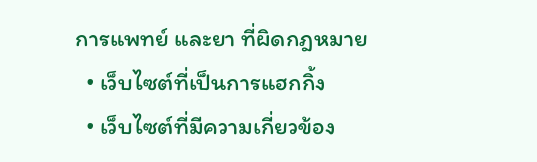การแพทย์ และยา ที่ผิดกฎหมาย
  • เว็บไซต์ที่เป็นการแฮกกิ้ง
  • เว็บไซต์ที่มีความเกี่ยวข้อง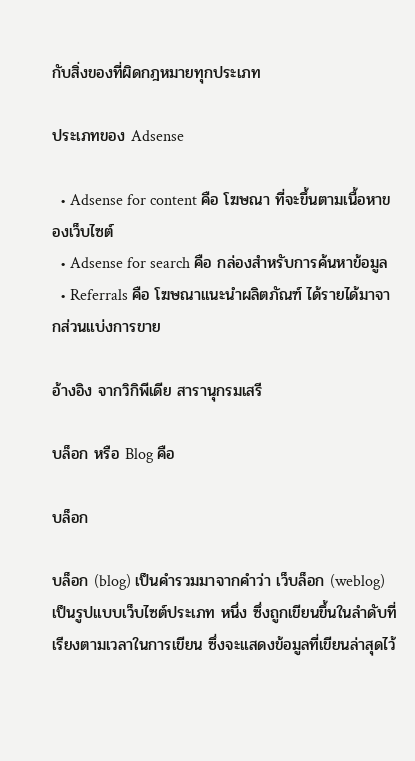กับสิ่งของที่ผิดกฎหมายทุกประเภท

ประเภทของ Adsense

  • Adsense for content คือ โฆษณา ที่จะขึ้นตามเนื้อหาของเว็บไซต์
  • Adsense for search คือ กล่องสำหรับการค้นหาข้อมูล
  • Referrals คือ โฆษณาแนะนำผลิตภัณฑ์ ได้รายได้มาจากส่วนแบ่งการขาย

อ้างอิง จากวิกิพีเดีย สารานุกรมเสรี

บล็อก หรือ Blog คือ

บล็อก

บล็อก (blog) เป็นคำรวมมาจากคำว่า เว็บล็อก (weblog) เป็นรูปแบบเว็บไซต์ประเภท หนึ่ง ซึ่งถูกเขียนขึ้นในลำดับที่เรียงตามเวลาในการเขียน ซึ่งจะแสดงข้อมูลที่เขียนล่าสุดไว้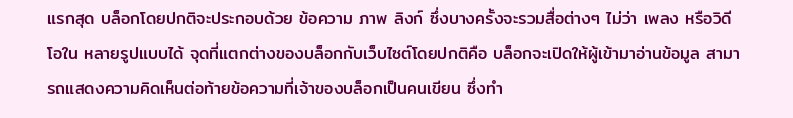แรกสุด บล็อกโดยปกติจะประกอบด้วย ข้อความ ภาพ ลิงก์ ซึ่งบางครั้งจะรวมสื่อต่างๆ ไม่ว่า เพลง หรือวิดีโอใน หลายรูปแบบได้ จุดที่แตกต่างของบล็อกกับเว็บไซต์โดยปกติคือ บล็อกจะเปิดให้ผู้เข้ามาอ่านข้อมูล สามารถแสดงความคิดเห็นต่อท้ายข้อความที่เจ้าของบล็อกเป็นคนเขียน ซึ่งทำ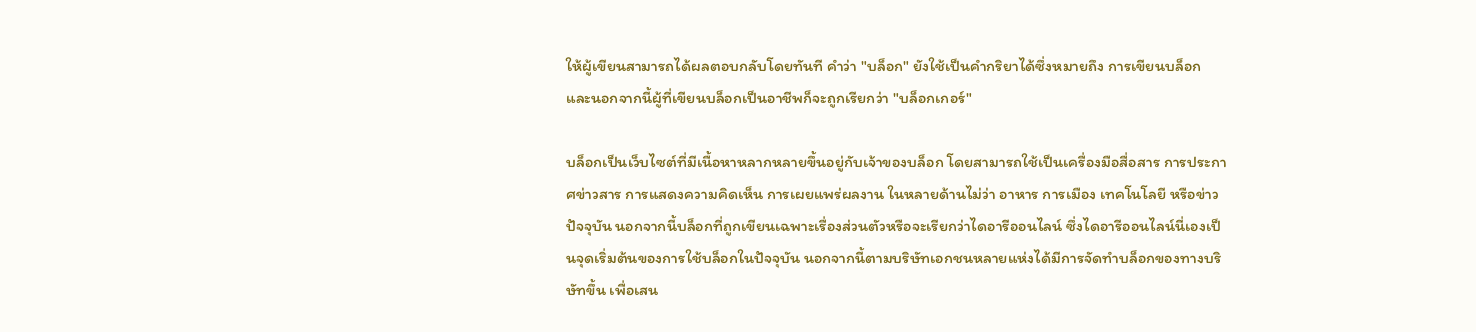ให้ผู้เขียนสามารถได้ผลตอบกลับโดยทันที คำว่า "บล็อก" ยังใช้เป็นคำกริยาได้ซึ่งหมายถึง การเขียนบล็อก และนอกจากนี้ผู้ที่เขียนบล็อกเป็นอาชีพก็จะถูกเรียกว่า "บล็อกเกอร์"

บล็อกเป็นเว็บไซต์ที่มีเนื้อหาหลากหลายขึ้นอยู่กับเจ้าของบล็อก โดยสามารถใช้เป็นเครื่องมือสื่อสาร การประกาศข่าวสาร การแสดงความคิดเห็น การเผยแพร่ผลงาน ในหลายด้านไม่ว่า อาหาร การเมือง เทคโนโลยี หรือข่าวปัจจุบัน นอกจากนี้บล็อกที่ถูกเขียนเฉพาะเรื่องส่วนตัวหรือจะเรียกว่าไดอารีออนไลน์ ซึ่งไดอารีออนไลน์นี่เองเป็นจุดเริ่มต้นของการใช้บล็อกในปัจจุบัน นอกจากนี้ตามบริษัทเอกชนหลายแห่งได้มีการจัดทำบล็อกของทางบริษัทขึ้น เพื่อเสน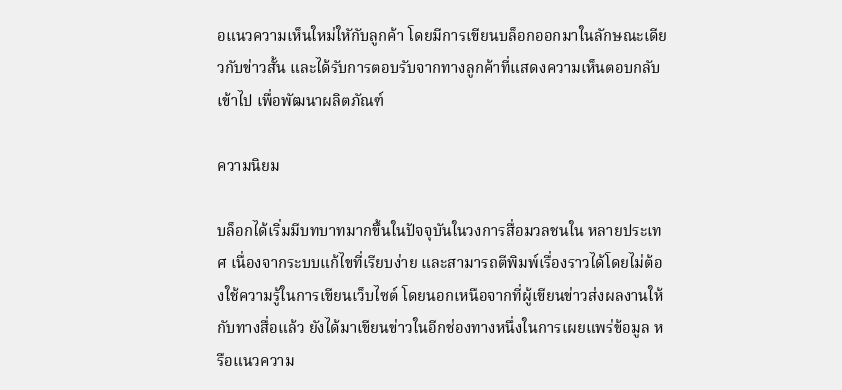อแนวความเห็นใหม่ใหักับลูกค้า โดยมีการเขียนบล็อกออกมาในลักษณะเดียวกับข่าวสั้น และได้รับการตอบรับจากทางลูกค้าที่แสดงความเห็นตอบกลับเข้าไป เพื่อพัฒนาผลิตภัณฑ์

ความนิยม

บล็อกได้เริ่มมีบทบาทมากขึ้นในปัจจุบันในวงการสื่อมวลชนใน หลายประเทศ เนื่องจากระบบแก้ไขที่เรียบง่าย และสามารถตีพิมพ์เรื่องราวได้โดยไม่ต้องใช้ความรู้ในการเขียนเว็บไซต์ โดยนอกเหนือจากที่ผู้เขียนข่าวส่งผลงานให้กับทางสื่อแล้ว ยังได้มาเขียนข่าวในอีกช่องทางหนึ่งในการเผยแพร่ข้อมูล หรือแนวความ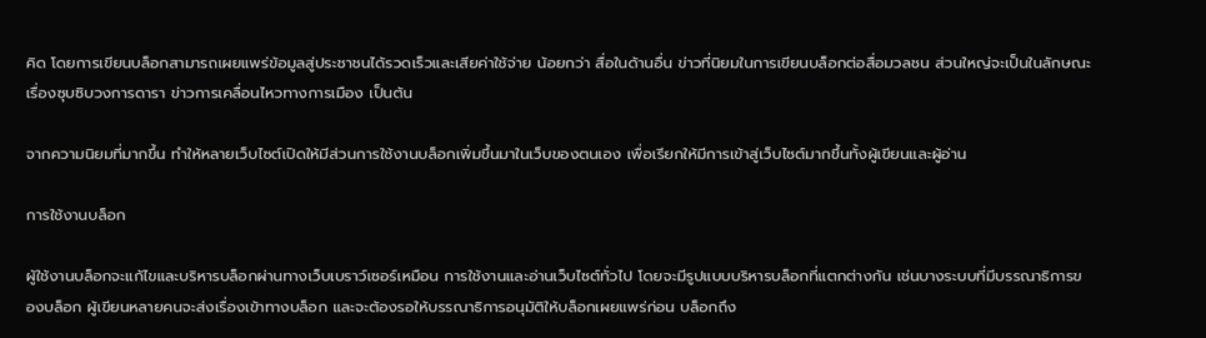คิด โดยการเขียนบล็อกสามารถเผยแพร่ข้อมูลสู่ประชาชนได้รวดเร็วและเสียค่าใช้จ่าย น้อยกว่า สื่อในด้านอื่น ข่าวที่นิยมในการเขียนบล็อกต่อสื่อมวลชน ส่วนใหญ่จะเป็นในลักษณะเรื่องซุบซิบวงการดารา ข่าวการเคลื่อนไหวทางการเมือง เป็นต้น

จากความนิยมที่มากขึ้น ทำให้หลายเว็บไซต์เปิดให้มีส่วนการใช้งานบล็อกเพิ่มขึ้นมาในเว็บของตนเอง เพื่อเรียกให้มีการเข้าสู่เว็บไซต์มากขึ้นทั้งผู้เขียนและผู้อ่าน

การใช้งานบล็อก

ผู้ใช้งานบล็อกจะแก้ไขและบริหารบล็อกผ่านทางเว็บเบราว์เซอร์เหมือน การใช้งานและอ่านเว็บไซต์ทั่วไป โดยจะมีรูปแบบบริหารบล็อกที่แตกต่างกัน เช่นบางระบบที่มีบรรณาธิการของบล็อก ผู้เขียนหลายคนจะส่งเรื่องเข้าทางบล็อก และจะต้องรอให้บรรณาธิการอนุมัติให้บล็อกเผยแพร่ก่อน บล็อกถึง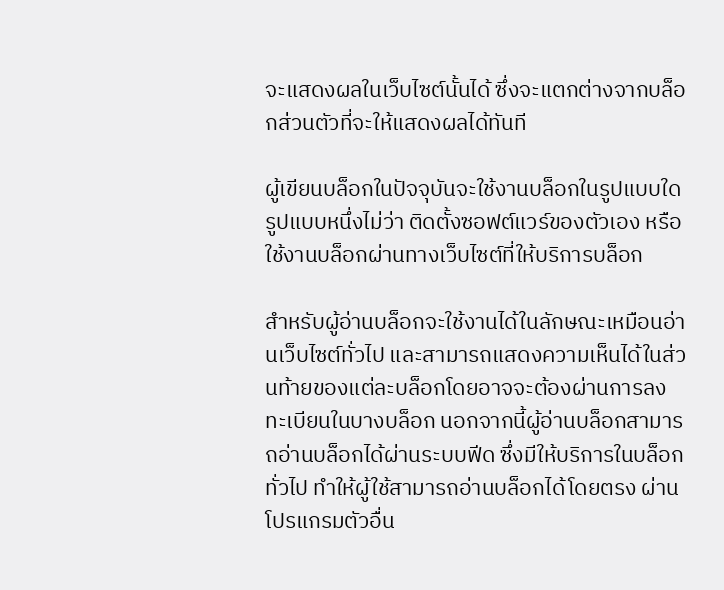จะแสดงผลในเว็บไซต์นั้นได้ ซึ่งจะแตกต่างจากบล็อกส่วนตัวที่จะให้แสดงผลได้ทันที

ผู้เขียนบล็อกในปัจจุบันจะใช้งานบล็อกในรูปแบบใดรูปแบบหนึ่งไม่ว่า ติดตั้งซอฟต์แวร์ของตัวเอง หรือใช้งานบล็อกผ่านทางเว็บไซต์ที่ให้บริการบล็อก

สำหรับผู้อ่านบล็อกจะใช้งานได้ในลักษณะเหมือนอ่านเว็บไซต์ทั่วไป และสามารถแสดงความเห็นได้ในส่วนท้ายของแต่ละบล็อกโดยอาจจะต้องผ่านการลง ทะเบียนในบางบล็อก นอกจากนี้ผู้อ่านบล็อกสามารถอ่านบล็อกได้ผ่านระบบฟีด ซึ่งมีให้บริการในบล็อกทั่วไป ทำให้ผู้ใช้สามารถอ่านบล็อกได้โดยตรง ผ่านโปรแกรมตัวอื่น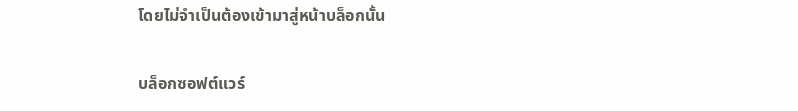โดยไม่จำเป็นต้องเข้ามาสู่หน้าบล็อกนั้น

บล็อกซอฟต์แวร์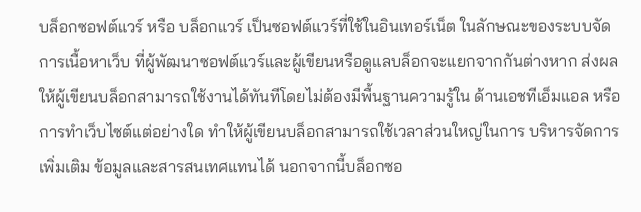บล็อกซอฟต์แวร์ หรือ บล็อกแวร์ เป็นซอฟต์แวร์ที่ใช้ในอินเทอร์เน็ต ในลักษณะของระบบจัดการเนื้อหาเว็บ ที่ผู้พัฒนาซอฟต์แวร์และผู้เขียนหรือดูแลบล็อกจะแยกจากกันต่างหาก ส่งผลให้ผู้เขียนบล็อกสามารถใช้งานได้ทันทีโดยไม่ต้องมีพื้นฐานความรู้ใน ด้านเอชทีเอ็มแอล หรือการทำเว็บไซต์แต่อย่างใด ทำให้ผู้เขียนบล็อกสามารถใช้เวลาส่วนใหญ่ในการ บริหารจัดการ เพิ่มเติม ข้อมูลและสารสนเทศแทนได้ นอกจากนี้บล็อกซอ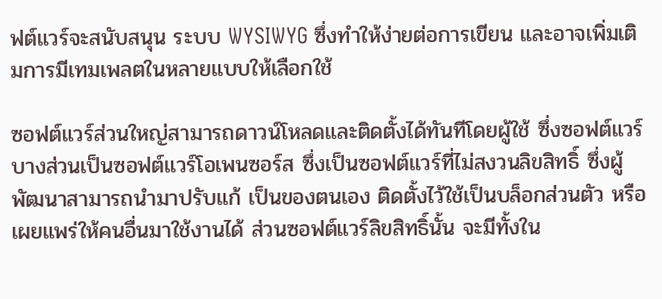ฟต์แวร์จะสนับสนุน ระบบ WYSIWYG ซึ่งทำให้ง่ายต่อการเขียน และอาจเพิ่มเติมการมีเทมเพลตในหลายแบบให้เลือกใช้

ซอฟต์แวร์ส่วนใหญ่สามารถดาวน์โหลดและติดตั้งได้ทันทีโดยผู้ใช้ ซึ่งซอฟต์แวร์บางส่วนเป็นซอฟต์แวร์โอเพนซอร์ส ซึ่งเป็นซอฟต์แวร์ที่ไม่สงวนลิขสิทธิ์ ซึ่งผู้พัฒนาสามารถนำมาปรับแก้ เป็นของตนเอง ติดตั้งไว้ใช้เป็นบล็อกส่วนตัว หรือเผยแพร่ให้คนอื่นมาใช้งานได้ ส่วนซอฟต์แวร์ลิขสิทธิ์นั้น จะมีทั้งใน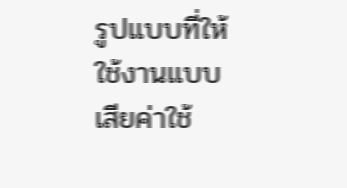รูปแบบที่ให้ใช้งานแบบเสียค่าใช้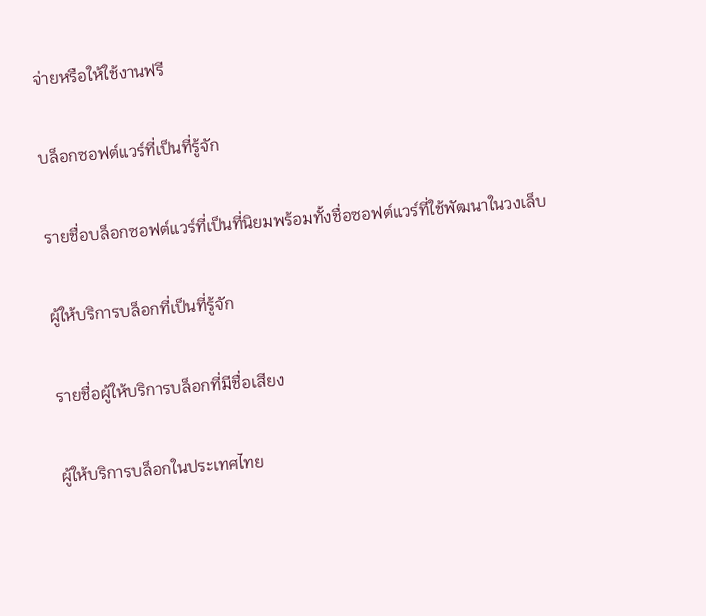จ่ายหรือให้ใช้งานฟรี

บล็อกซอฟต์แวร์ที่เป็นที่รู้จัก

รายชื่อบล็อกซอฟต์แวร์ที่เป็นที่นิยมพร้อมทั้งชื่อซอฟต์แวร์ที่ใช้พัฒนาในวงเล็บ

ผู้ให้บริการบล็อกที่เป็นที่รู้จัก

รายชื่อผู้ให้บริการบล็อกที่มีชื่อเสียง

ผู้ให้บริการบล็อกในประเทศไทย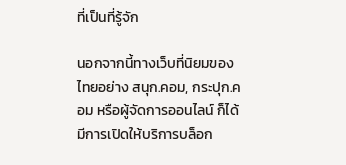ที่เป็นที่รู้จัก

นอกจากนี้ทางเว็บที่นิยมของไทยอย่าง สนุก.คอม, กระปุก.คอม หรือผู้จัดการออนไลน์ ก็ได้มีการเปิดให้บริการบล็อก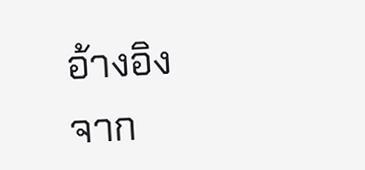อ้างอิงจาก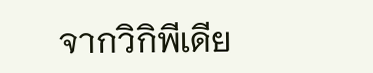จากวิกิพีเดีย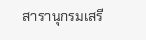สารานุกรมเสรี